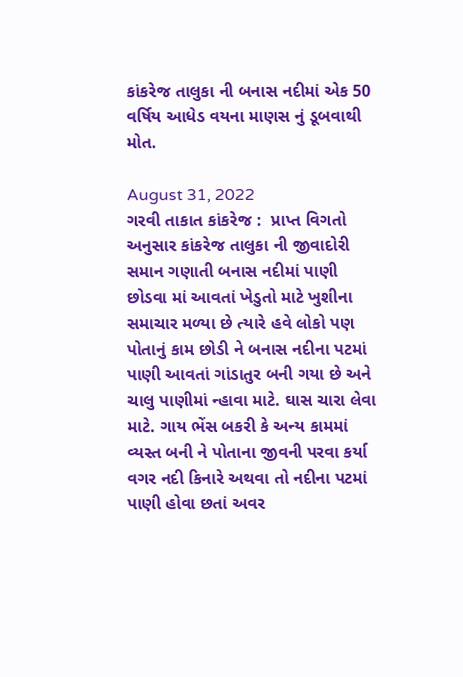કાંકરેજ તાલુકા ની બનાસ નદીમાં એક 50 વર્ષિય આધેડ વયના માણસ નું ડૂબવાથી મોત.

August 31, 2022
ગરવી તાકાત કાંકરેજ :  પ્રાપ્ત વિગતો અનુસાર કાંકરેજ તાલુકા ની જીવાદોરી સમાન ગણાતી બનાસ નદીમાં પાણી છોડવા માં આવતાં ખેડુતો માટે ખુશીના સમાચાર મળ્યા છે ત્યારે હવે લોકો પણ પોતાનું કામ છોડી ને બનાસ નદીના પટમાં પાણી આવતાં ગાંડાતુર બની ગયા છે અને ચાલુ પાણીમાં ન્હાવા માટે. ઘાસ ચારા લેવા માટે. ગાય ભેંસ બકરી કે અન્ય કામમાં વ્યસ્ત બની ને પોતાના જીવની પરવા કર્યા વગર નદી કિનારે અથવા તો નદીના પટમાં પાણી હોવા છતાં અવર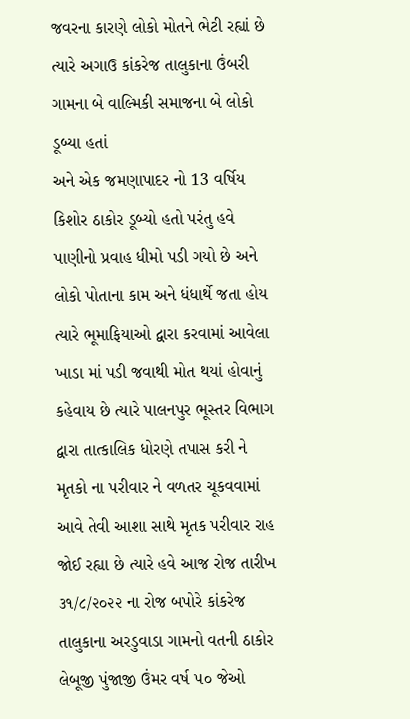જવરના કારણે લોકો મોતને ભેટી રહ્યાં છે ત્યારે અગાઉ કાંકરેજ તાલુકાના ઉંબરી ગામના બે વાલ્મિકી સમાજના બે લોકો ડૂબ્યા હતાં
અને એક જમણાપાદર નો 13 વર્ષિય કિશોર ઠાકોર ડૂબ્યો હતો પરંતુ હવે પાણીનો પ્રવાહ ધીમો પડી ગયો છે અને લોકો પોતાના કામ અને ધંધાર્થે જતા હોય ત્યારે ભૂમાફિયાઓ દ્વારા કરવામાં આવેલા ખાડા માં પડી જવાથી મોત થયાં હોવાનું કહેવાય છે ત્યારે પાલનપુર ભૂસ્તર વિભાગ દ્વારા તાત્કાલિક ધોરણે તપાસ કરી ને મૃતકો ના પરીવાર ને વળતર ચૂકવવામાં આવે તેવી આશા સાથે મૃતક પરીવાર રાહ જોઈ રહ્યા છે ત્યારે હવે આજ રોજ તારીખ ૩૧/૮/૨૦૨૨ ના રોજ બપોરે કાંકરેજ તાલુકાના અરડુવાડા ગામનો વતની ઠાકોર લેબૂજી પુંજાજી ઉંમર વર્ષ ૫૦ જેઓ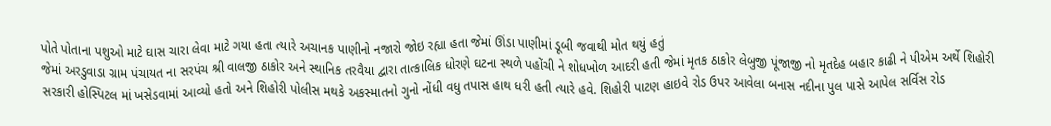પોતે પોતાના પશુઓ માટે ઘાસ ચારા લેવા માટે ગયા હતા ત્યારે અચાનક પાણીનો નજારો જોઇ રહ્યા હતા જેમાં ઊંડા પાણીમાં ડૂબી જવાથી મોત થયું હતું
જેમાં અરડુવાડા ગ્રામ પંચાયત ના સરપંચ શ્રી વાલજી ઠાકોર અને સ્થાનિક તરવૈયા દ્વારા તાત્કાલિક ધોરણે ઘટના સ્થળે પહોંચી ને શોધખોળ આદરી હતી જેમાં મૃતક ઠાકોર લેબુજી પૂંજાજી નો મૃતદેહ બહાર કાઢી ને પીએમ અર્થે શિહોરી સરકારી હોસ્પિટલ માં ખસેડવામાં આવ્યો હતો અને શિહોરી પોલીસ મથકે અકસ્માતનો ગુનો નોંધી વધુ તપાસ હાથ ધરી હતી ત્યારે હવે. શિહોરી પાટણ હાઇવે રોડ ઉપર આવેલા બનાસ નદીના પુલ પાસે આપેલ સર્વિસ રોડ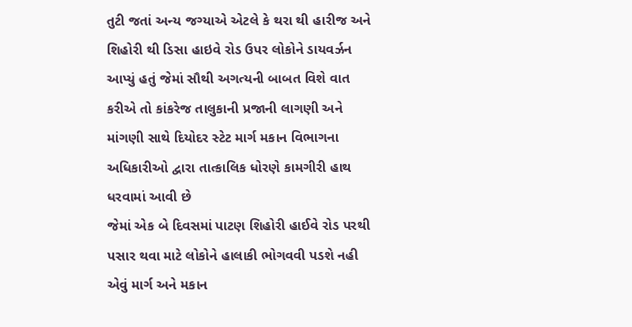તુટી જતાં અન્ય જગ્યાએ એટલે કે થરા થી હારીજ અને શિહોરી થી ડિસા હાઇવે રોડ ઉપર લોકોને ડાયવર્ઝન આપ્યું હતું જેમાં સૌથી અગત્યની બાબત વિશે વાત કરીએ તો કાંકરેજ તાલુકાની પ્રજાની લાગણી અને માંગણી સાથે દિયોદર સ્ટેટ માર્ગ મકાન વિભાગના અધિકારીઓ દ્વારા તાત્કાલિક ધોરણે કામગીરી હાથ ધરવામાં આવી છે
જેમાં એક બે દિવસમાં પાટણ શિહોરી હાઈવે રોડ પરથી પસાર થવા માટે લોકોને હાલાકી ભોગવવી પડશે નહી એવું માર્ગ અને મકાન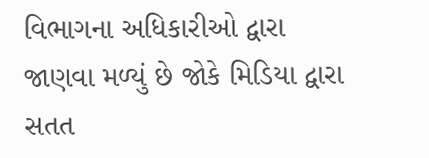વિભાગના અધિકારીઓ દ્વારા જાણવા મળ્યું છે જોકે મિડિયા દ્વારા સતત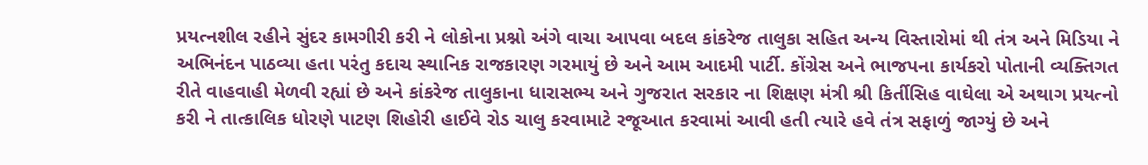પ્રયત્નશીલ રહીને સુંદર કામગીરી કરી ને લોકોના પ્રશ્નો અંગે વાચા આપવા બદલ કાંકરેજ તાલુકા સહિત અન્ય વિસ્તારોમાં થી તંત્ર અને મિડિયા ને અભિનંદન પાઠવ્યા હતા પરંતુ કદાચ સ્થાનિક રાજકારણ ગરમાયું છે અને આમ આદમી પાર્ટી. કોંગ્રેસ અને ભાજપના કાર્યકરો પોતાની વ્યક્તિગત રીતે વાહવાહી મેળવી રહ્યાં છે અને કાંકરેજ તાલુકાના ધારાસભ્ય અને ગુજરાત સરકાર ના શિક્ષણ મંત્રી શ્રી કિર્તીસિહ વાઘેલા એ અથાગ પ્રયત્નો કરી ને તાત્કાલિક ધોરણે પાટણ શિહોરી હાઈવે રોડ ચાલુ કરવામાટે રજૂઆત કરવામાં આવી હતી ત્યારે હવે તંત્ર સફાળું જાગ્યું છે અને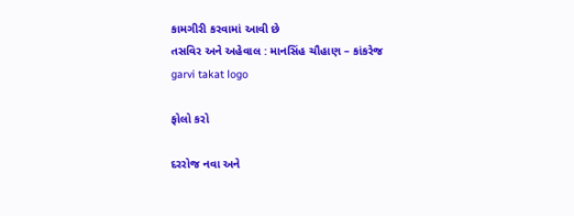કામગીરી કરવામાં આવી છે
તસવિર અને અહેવાલ : માનસિંહ ચૌહાણ – કાંકરેજ
garvi takat logo

ફોલો કરો

દરરોજ નવા અને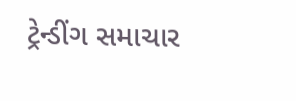ટ્રેન્ડીંગ સમાચાર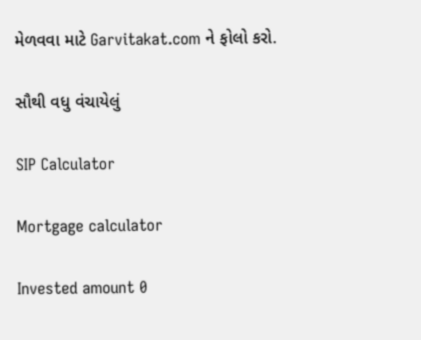મેળવવા માટે Garvitakat.com ને ફોલો કરો.

સૌથી વધુ વંચાયેલું

SIP Calculator

Mortgage calculator

Invested amount 0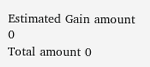Estimated Gain amount 0
Total amount 0